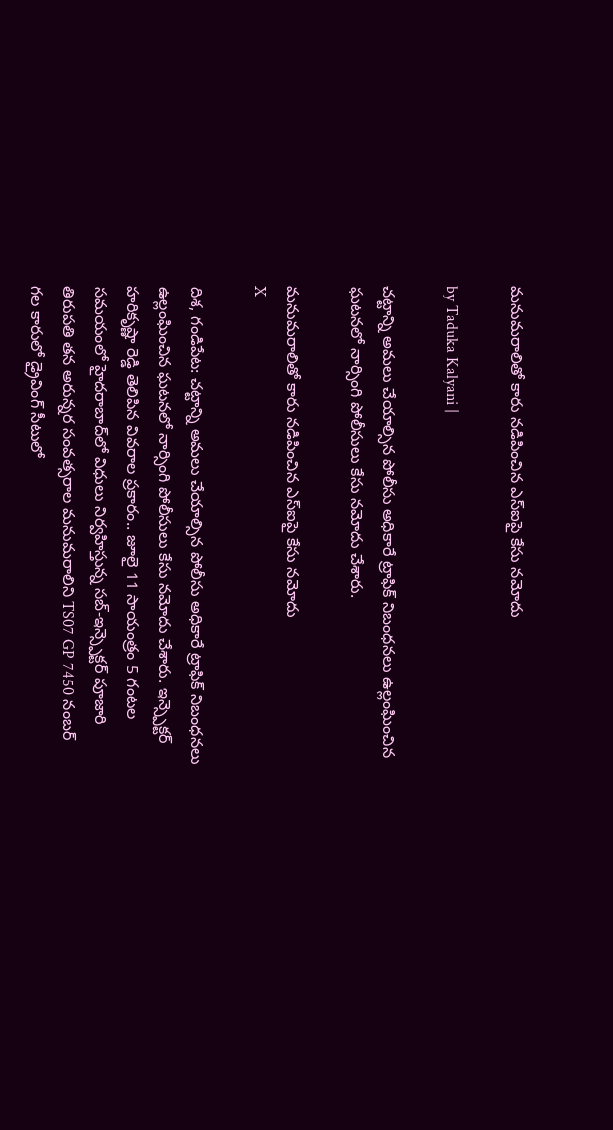మనుమరాలితో కారు నడిపించిన ఎస్‌ఐపై కేసు నమోదు

by Taduka Kalyani |

చట్టాన్ని అమలు చేయాల్సిన పోలీసు అధికారే ట్రాఫిక్ నిబంధనలు ఉల్లంఘించిన ఘటనలో నార్సింగి పోలీసులు కేసు నమోదు చేశారు.

మనుమరాలితో కారు నడిపించిన ఎస్‌ఐపై కేసు నమోదు
X

దిశ, గండిపేట: చట్టాన్ని అమలు చేయాల్సిన పోలీసు అధికారే ట్రాఫిక్ నిబంధనలు ఉల్లంఘించిన ఘటనలో నార్సింగి పోలీసులు కేసు నమోదు చేశారు. ఇన్స్పెక్టర్ హరికృష్ణా రెడ్డి తెలిపిన వివరాల ప్రకారం.. జూలై 11 సాయంత్రం 5 గంటల సమయంలో హైదరాబాద్‌లో విధులు నిర్వహిస్తున్న సబ్‌-ఇన్స్పెక్టర్ పూజారి తిరుపతి తన అరున్నర సంవత్సరాల మనుమరాలిని TS07 GP 7450 నంబర్‌ గల కారులో డ్రైవింగ్ సీటులో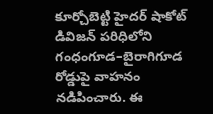కూర్చోబెట్టి హైదర్ షాకోట్ డివిజన్ పరిధిలోని గంధంగూడ–బైరాగిగూడ రోడ్డుపై వాహనం నడిపించారు. ఈ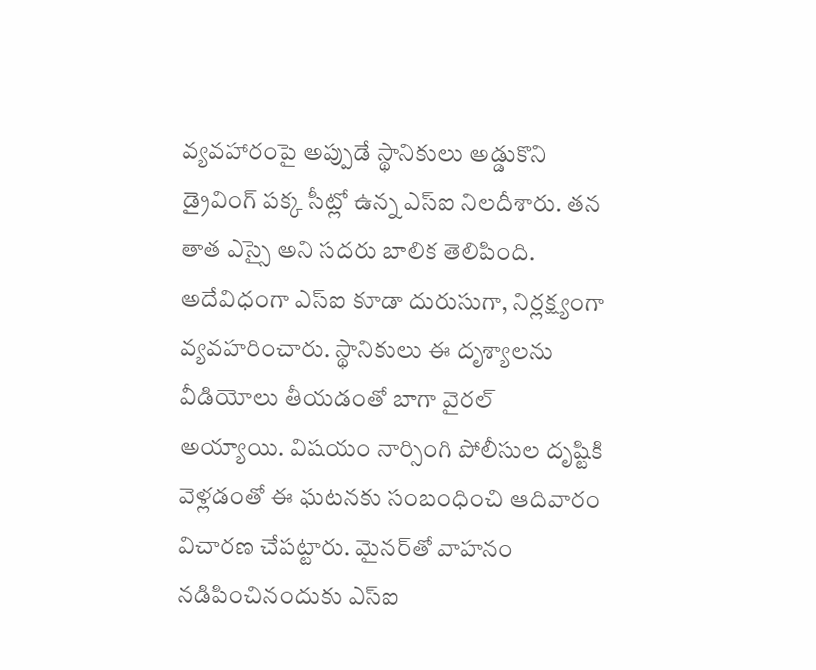వ్యవహారంపై అప్పుడే స్థానికులు అడ్డుకొని డ్రైవింగ్ పక్క సీట్లో ఉన్న ఎస్ఐ నిలదీశారు. తన తాత ఎస్సై అని సదరు బాలిక తెలిపింది. అదేవిధంగా ఎస్ఐ కూడా దురుసుగా, నిర్లక్ష్యంగా వ్యవహరించారు. స్థానికులు ఈ దృశ్యాలను వీడియోలు తీయడంతో బాగా వైరల్ అయ్యాయి. విషయం నార్సింగి పోలీసుల దృష్టికి వెళ్లడంతో ఈ ఘటనకు సంబంధించి ఆదివారం విచారణ చేపట్టారు. మైనర్‌తో వాహనం నడిపించినందుకు ఎస్ఐ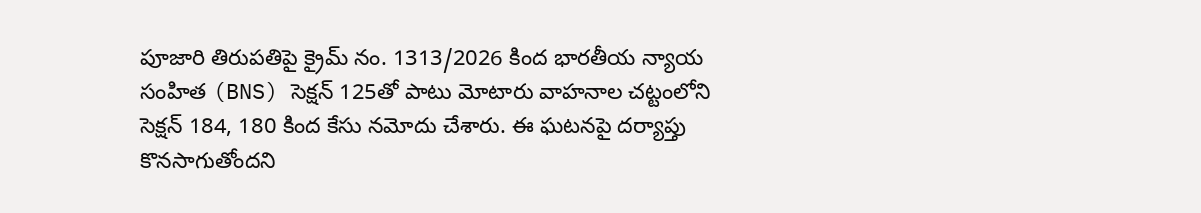పూజారి తిరుపతిపై క్రైమ్ నం. 1313/2026 కింద భారతీయ న్యాయ సంహిత (BNS) సెక్షన్ 125తో పాటు మోటారు వాహనాల చట్టంలోని సెక్షన్ 184, 180 కింద కేసు నమోదు చేశారు. ఈ ఘటనపై దర్యాప్తు కొనసాగుతోందని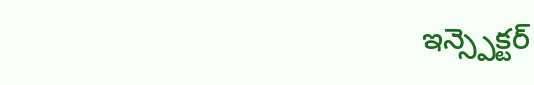ఇన్స్పెక్టర్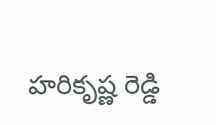హరికృష్ణ రెడ్డి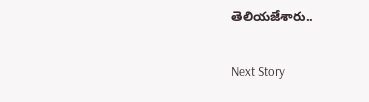తెలియజేశారు..

Next Story